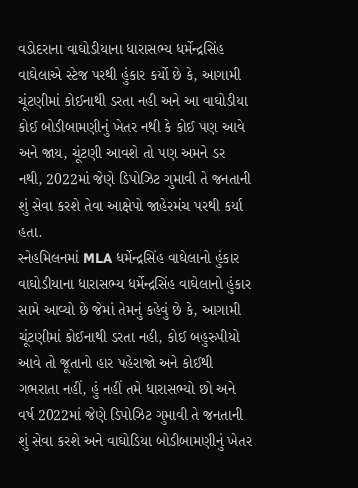વડોદરાના વાઘોડીયાના ધારાસભ્ય ધર્મેન્દ્રસિંહ વાઘેલાએ સ્ટેજ પરથી હુંકાર કર્યો છે કે, આગામી ચૂંટણીમાં કોઈનાથી ડરતા નહી અને આ વાઘોડીયા કોઈ બોડીબામણીનું ખેતર નથી કે કોઈ પણ આવે અને જાય, ચૂંટણી આવશે તો પણ અમને ડર નથી, 2022માં જેણે ડિપોઝિટ ગુમાવી તે જનતાની શું સેવા કરશે તેવા આક્ષેપો જાહેરમંચ પરથી કર્યા હતા.
સ્નેહમિલનમાં MLA ધર્મેન્દ્રસિંહ વાઘેલાનો હુંકાર
વાઘોડીયાના ધારાસભ્ય ધર્મેન્દ્રસિંહ વાઘેલાનો હુંકાર સામે આવ્યો છે જેમાં તેમનું કહેવું છે કે, આગામી ચૂંટણીમાં કોઈનાથી ડરતા નહી, કોઈ બહુરુપીયો આવે તો જૂતાનો હાર પહેરાજો અને કોઈથી ગભરાતા નહીં, હું નહીં તમે ધારાસભ્યો છો અને વર્ષ 2022માં જેણે ડિપોઝિટ ગુમાવી તે જનતાની શું સેવા કરશે અને વાઘોડિયા બોડીબામણીનું ખેતર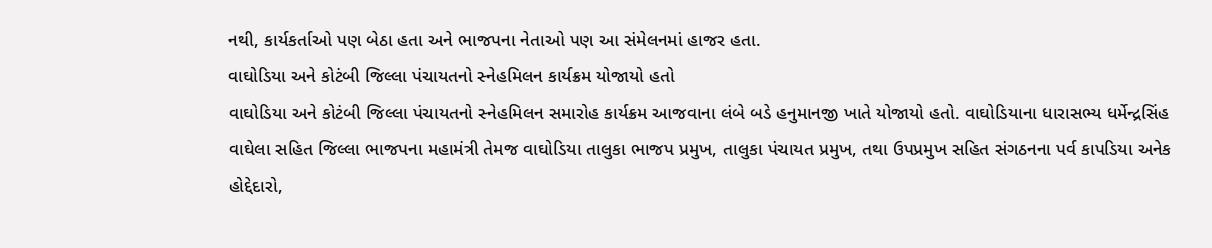નથી, કાર્યકર્તાઓ પણ બેઠા હતા અને ભાજપના નેતાઓ પણ આ સંમેલનમાં હાજર હતા.
વાઘોડિયા અને કોટંબી જિલ્લા પંચાયતનો સ્નેહમિલન કાર્યક્રમ યોજાયો હતો
વાઘોડિયા અને કોટંબી જિલ્લા પંચાયતનો સ્નેહમિલન સમારોહ કાર્યક્રમ આજવાના લંબે બડે હનુમાનજી ખાતે યોજાયો હતો. વાઘોડિયાના ધારાસભ્ય ધર્મેન્દ્રસિંહ વાઘેલા સહિત જિલ્લા ભાજપના મહામંત્રી તેમજ વાઘોડિયા તાલુકા ભાજપ પ્રમુખ, તાલુકા પંચાયત પ્રમુખ, તથા ઉપપ્રમુખ સહિત સંગઠનના પર્વ કાપડિયા અનેક હોદ્દેદારો,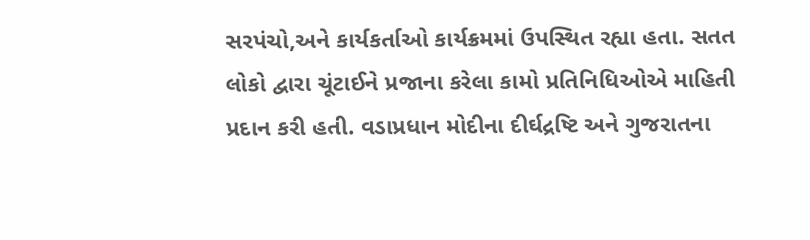સરપંચો,અને કાર્યકર્તાઓ કાર્યક્રમમાં ઉપસ્થિત રહ્યા હતા. સતત લોકો દ્વારા ચૂંટાઈને પ્રજાના કરેલા કામો પ્રતિનિધિઓએ માહિતી પ્રદાન કરી હતી. વડાપ્રધાન મોદીના દીર્ઘદ્રષ્ટિ અને ગુજરાતના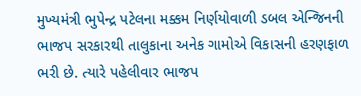મુખ્યમંત્રી ભુપેન્દ્ર પટેલના મક્કમ નિર્ણયોવાળી ડબલ એન્જિનની ભાજપ સરકારથી તાલુકાના અનેક ગામોએ વિકાસની હરણફાળ ભરી છે. ત્યારે પહેલીવાર ભાજપ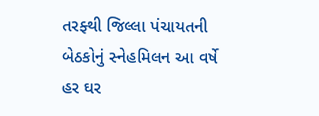તરફ્થી જિલ્લા પંચાયતની બેઠકોનું સ્નેહમિલન આ વર્ષે હર ઘર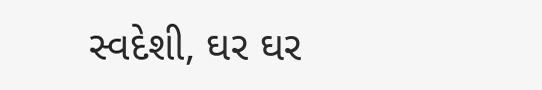સ્વદેશી, ઘર ઘર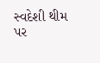સ્વદેશી થીમ પર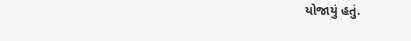યોજાયું હતું.